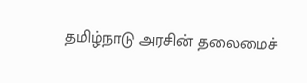தமிழ்நாடு அரசின் தலைமைச்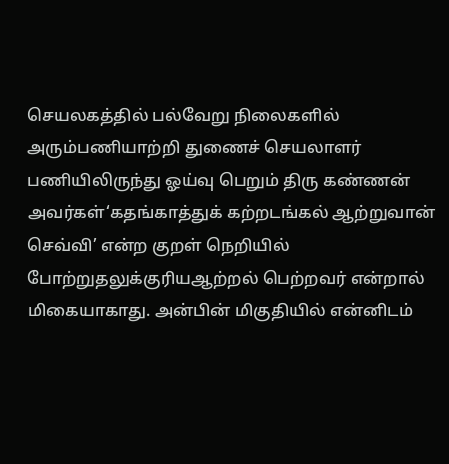செயலகத்தில் பல்வேறு நிலைகளில் அரும்பணியாற்றி துணைச் செயலாளர் பணியிலிருந்து ஓய்வு பெறும் திரு கண்ணன் அவர்கள்‘கதங்காத்துக் கற்றடங்கல் ஆற்றுவான் செவ்வி’ என்ற குறள் நெறியில் போற்றுதலுக்குரியஆற்றல் பெற்றவர் என்றால் மிகையாகாது. அன்பின் மிகுதியில் என்னிடம்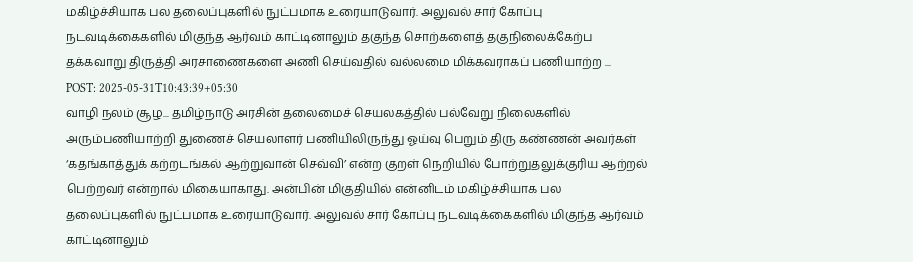மகிழ்ச்சியாக பல தலைப்புகளில் நுட்பமாக உரையாடுவார். அலுவல் சார் கோப்பு நடவடிக்கைகளில் மிகுந்த ஆர்வம் காட்டினாலும் தகுந்த சொற்களைத் தகுநிலைக்கேற்ப தக்கவாறு திருத்தி அரசாணைகளை அணி செய்வதில் வல்லமை மிக்கவராகப் பணியாற்ற ...
POST: 2025-05-31T10:43:39+05:30
வாழி நலம் சூழ... தமிழ்நாடு அரசின் தலைமைச் செயலகத்தில் பல்வேறு நிலைகளில் அரும்பணியாற்றி துணைச் செயலாளர் பணியிலிருந்து ஓய்வு பெறும் திரு கண்ணன் அவர்கள் ‘கதங்காத்துக் கற்றடங்கல் ஆற்றுவான் செவ்வி’ என்ற குறள் நெறியில் போற்றுதலுக்குரிய ஆற்றல் பெற்றவர் என்றால் மிகையாகாது. அன்பின் மிகுதியில் என்னிடம் மகிழ்ச்சியாக பல தலைப்புகளில் நுட்பமாக உரையாடுவார். அலுவல் சார் கோப்பு நடவடிக்கைகளில் மிகுந்த ஆர்வம் காட்டினாலும்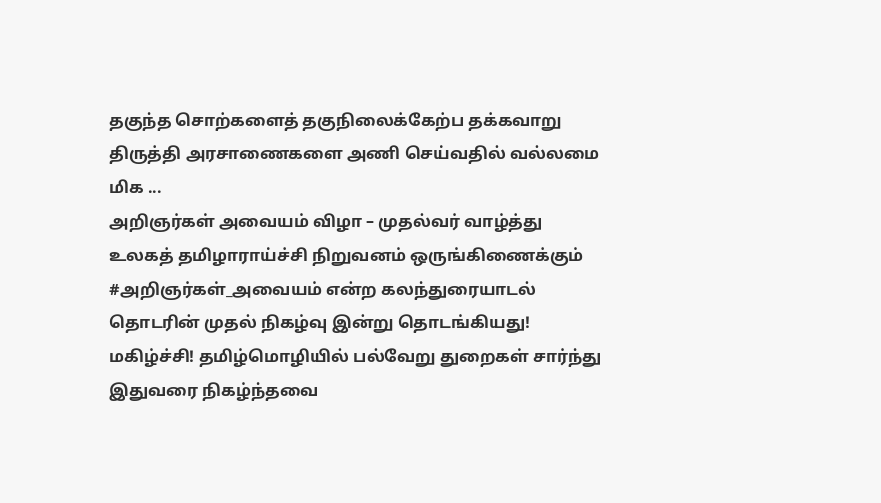தகுந்த சொற்களைத் தகுநிலைக்கேற்ப தக்கவாறு திருத்தி அரசாணைகளை அணி செய்வதில் வல்லமை மிக ...
அறிஞர்கள் அவையம் விழா – முதல்வர் வாழ்த்து
உலகத் தமிழாராய்ச்சி நிறுவனம் ஒருங்கிணைக்கும் #அறிஞர்கள்_அவையம் என்ற கலந்துரையாடல் தொடரின் முதல் நிகழ்வு இன்று தொடங்கியது! மகிழ்ச்சி! தமிழ்மொழியில் பல்வேறு துறைகள் சார்ந்து இதுவரை நிகழ்ந்தவை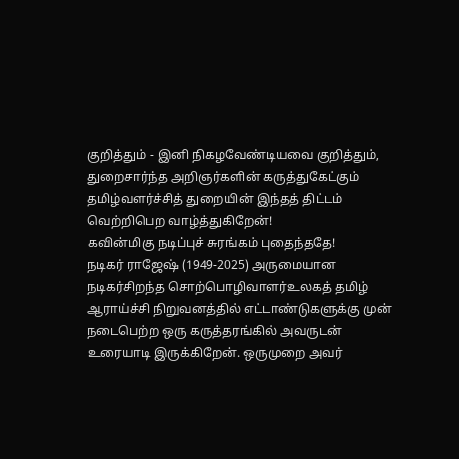குறித்தும் - இனி நிகழவேண்டியவை குறித்தும், துறைசார்ந்த அறிஞர்களின் கருத்துகேட்கும் தமிழ்வளர்ச்சித் துறையின் இந்தத் திட்டம் வெற்றிபெற வாழ்த்துகிறேன்!
கவின்மிகு நடிப்புச் சுரங்கம் புதைந்ததே!
நடிகர் ராஜேஷ் (1949-2025) அருமையான நடிகர்சிறந்த சொற்பொழிவாளர்உலகத் தமிழ் ஆராய்ச்சி நிறுவனத்தில் எட்டாண்டுகளுக்கு முன் நடைபெற்ற ஒரு கருத்தரங்கில் அவருடன் உரையாடி இருக்கிறேன். ஒருமுறை அவர்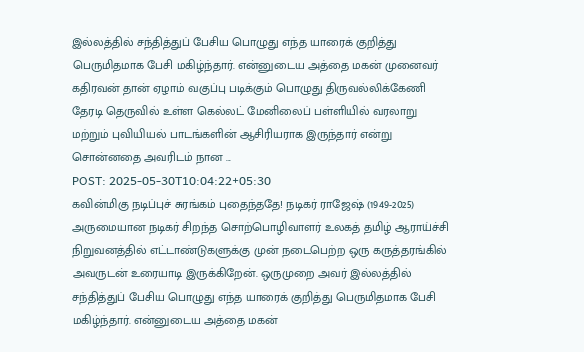இல்லத்தில் சந்தித்துப் பேசிய பொழுது எந்த யாரைக் குறித்து பெருமிதமாக பேசி மகிழ்ந்தார். என்னுடைய அத்தை மகன் முனைவர் கதிரவன் தான் ஏழாம் வகுப்பு படிக்கும் பொழுது திருவல்லிக்கேணி தேரடி தெருவில் உள்ள கெல்லட் மேனிலைப் பள்ளியில் வரலாறு மற்றும் புவியியல் பாடங்களின் ஆசிரியராக இருந்தார் என்று சொன்னதை அவரிடம் நான ...
POST: 2025-05-30T10:04:22+05:30
கவின்மிகு நடிப்புச் சுரங்கம் புதைந்ததே! நடிகர் ராஜேஷ் (1949-2025) அருமையான நடிகர் சிறந்த சொற்பொழிவாளர் உலகத் தமிழ் ஆராய்ச்சி நிறுவனத்தில் எட்டாண்டுகளுக்கு முன் நடைபெற்ற ஒரு கருத்தரங்கில் அவருடன் உரையாடி இருக்கிறேன். ஒருமுறை அவர் இல்லத்தில் சந்தித்துப் பேசிய பொழுது எந்த யாரைக் குறித்து பெருமிதமாக பேசி மகிழ்ந்தார். என்னுடைய அத்தை மகன்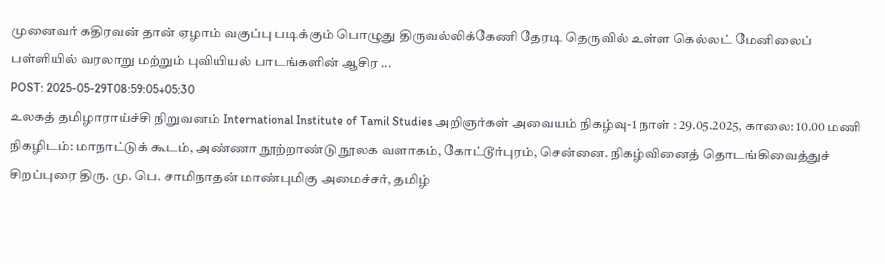முனைவர் கதிரவன் தான் ஏழாம் வகுப்பு படிக்கும் பொழுது திருவல்லிக்கேணி தேரடி தெருவில் உள்ள கெல்லட் மேனிலைப் பள்ளியில் வரலாறு மற்றும் புவியியல் பாடங்களின் ஆசிர ...
POST: 2025-05-29T08:59:05+05:30
உலகத் தமிழாராய்ச்சி நிறுவனம் International Institute of Tamil Studies அறிஞர்கள் அவையம் நிகழ்வு-1 நாள் : 29.05.2025, காலை: 10.00 மணி நிகழிடம்: மாநாட்டுக் கூடம், அண்ணா நூற்றாண்டு நூலக வளாகம், கோட்டூர்புரம், சென்னை. நிகழ்வினைத் தொடங்கிவைத்துச் சிறப்புரை திரு. மு. பெ. சாமிநாதன் மாண்புமிகு அமைச்சர், தமிழ்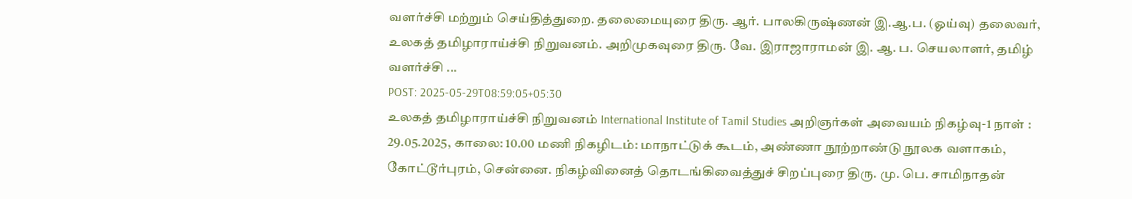வளர்ச்சி மற்றும் செய்தித்துறை. தலைமையுரை திரு. ஆர். பாலகிருஷ்ணன் இ.ஆ.ப. (ஓய்வு) தலைவர், உலகத் தமிழாராய்ச்சி நிறுவனம். அறிமுகவுரை திரு. வே. இராஜாராமன் இ. ஆ. ப. செயலாளர், தமிழ் வளர்ச்சி ...
POST: 2025-05-29T08:59:05+05:30
உலகத் தமிழாராய்ச்சி நிறுவனம் International Institute of Tamil Studies அறிஞர்கள் அவையம் நிகழ்வு-1 நாள் : 29.05.2025, காலை: 10.00 மணி நிகழிடம்: மாநாட்டுக் கூடம், அண்ணா நூற்றாண்டு நூலக வளாகம், கோட்டூர்புரம், சென்னை. நிகழ்வினைத் தொடங்கிவைத்துச் சிறப்புரை திரு. மு. பெ. சாமிநாதன்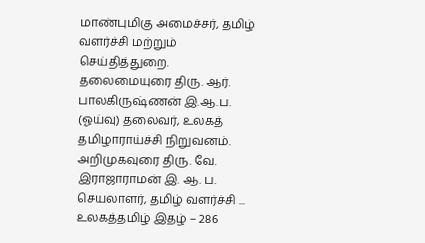மாண்புமிகு அமைச்சர், தமிழ் வளர்ச்சி மற்றும் செய்தித்துறை. தலைமையுரை திரு. ஆர். பாலகிருஷ்ணன் இ.ஆ.ப. (ஓய்வு) தலைவர், உலகத் தமிழாராய்ச்சி நிறுவனம். அறிமுகவுரை திரு. வே. இராஜாராமன் இ. ஆ. ப. செயலாளர், தமிழ் வளர்ச்சி ...
உலகத்தமிழ் இதழ் – 286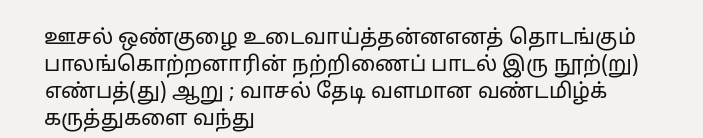ஊசல் ஒண்குழை உடைவாய்த்தன்னஎனத் தொடங்கும் பாலங்கொற்றனாரின் நற்றிணைப் பாடல் இரு நூற்(று) எண்பத்(து) ஆறு ; வாசல் தேடி வளமான வண்டமிழ்க் கருத்துகளை வந்து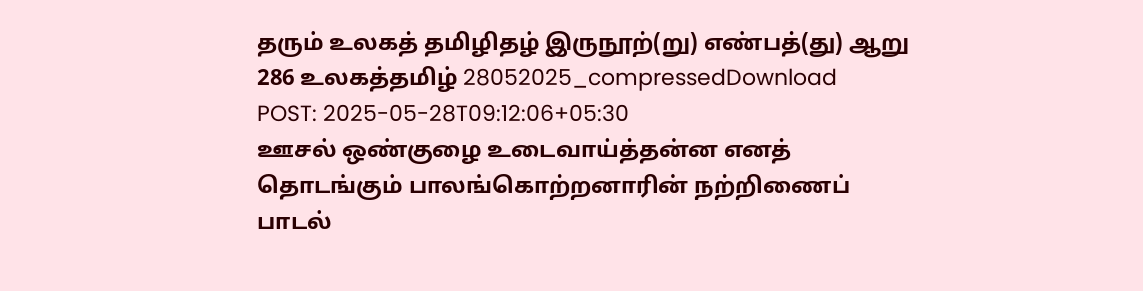தரும் உலகத் தமிழிதழ் இருநூற்(று) எண்பத்(து) ஆறு 286 உலகத்தமிழ் 28052025_compressedDownload
POST: 2025-05-28T09:12:06+05:30
ஊசல் ஒண்குழை உடைவாய்த்தன்ன எனத் தொடங்கும் பாலங்கொற்றனாரின் நற்றிணைப் பாடல்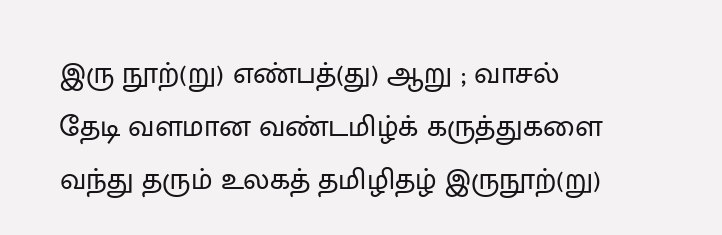இரு நூற்(று) எண்பத்(து) ஆறு ; வாசல் தேடி வளமான வண்டமிழ்க் கருத்துகளை வந்து தரும் உலகத் தமிழிதழ் இருநூற்(று)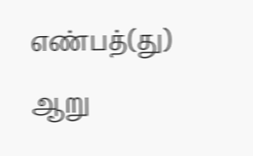எண்பத்(து) ஆறு